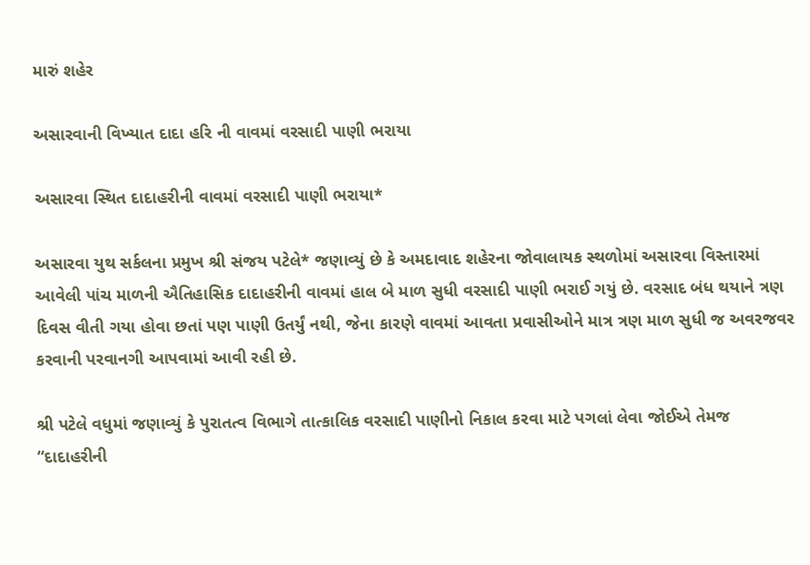મારું શહેર

અસારવાની વિખ્યાત દાદા હરિ ની વાવમાં વરસાદી પાણી ભરાયા

અસારવા સ્થિત દાદાહરીની વાવમાં વરસાદી પાણી ભરાયા*

અસારવા યુથ સર્કલના પ્રમુખ શ્રી સંજય પટેલે* જણાવ્યું છે કે અમદાવાદ શહેરના જોવાલાયક સ્થળોમાં અસારવા વિસ્તારમાં આવેલી પાંચ માળની ઐતિહાસિક દાદાહરીની વાવમાં હાલ બે માળ સુધી વરસાદી પાણી ભરાઈ ગયું છે. વરસાદ બંધ થયાને ત્રણ દિવસ વીતી ગયા હોવા છતાં પણ પાણી ઉતર્યું નથી, જેના કારણે વાવમાં આવતા પ્રવાસીઓને માત્ર ત્રણ માળ સુધી જ અવરજવર કરવાની પરવાનગી આપવામાં આવી રહી છે.

શ્રી પટેલે વધુમાં જણાવ્યું કે પુરાતત્વ વિભાગે તાત્કાલિક વરસાદી પાણીનો નિકાલ કરવા માટે પગલાં લેવા જોઈએ તેમજ “દાદાહરીની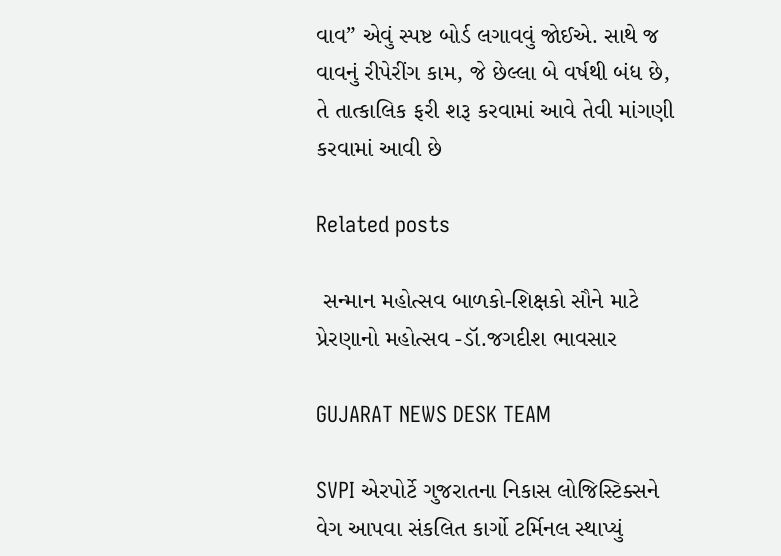વાવ” એવું સ્પષ્ટ બોર્ડ લગાવવું જોઈએ. સાથે જ વાવનું રીપેરીંગ કામ, જે છેલ્લા બે વર્ષથી બંધ છે, તે તાત્કાલિક ફરી શરૂ કરવામાં આવે તેવી માંગણી કરવામાં આવી છે

Related posts

 સન્માન મહોત્સવ બાળકો-શિક્ષકો સૌને માટે પ્રેરણાનો મહોત્સવ -ડૉ.જગદીશ ભાવસાર

GUJARAT NEWS DESK TEAM

SVPI એરપોર્ટે ગુજરાતના નિકાસ લોજિસ્ટિક્સને વેગ આપવા સંકલિત કાર્ગો ટર્મિનલ સ્થાપ્યું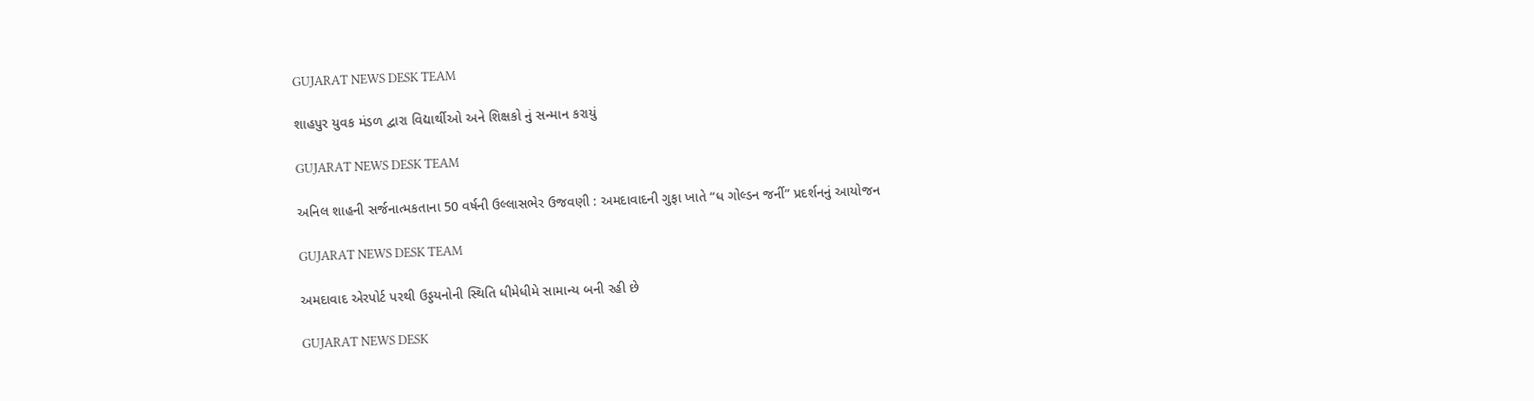GUJARAT NEWS DESK TEAM

શાહપુર યુવક મંડળ દ્વારા વિદ્યાર્થીઓ અને શિક્ષકો નું સન્માન કરાયું

GUJARAT NEWS DESK TEAM

અનિલ શાહની સર્જનાત્મકતાના 50 વર્ષની ઉલ્લાસભેર ઉજવણી : અમદાવાદની ગુફા ખાતે “ધ ગોલ્ડન જર્ની” પ્રદર્શનનું આયોજન

GUJARAT NEWS DESK TEAM

અમદાવાદ એરપોર્ટ પરથી ઉડ્ડયનોની સ્થિતિ ધીમેધીમે સામાન્ય બની રહી છે

GUJARAT NEWS DESK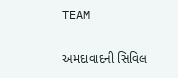TEAM

અમદાવાદની સિવિલ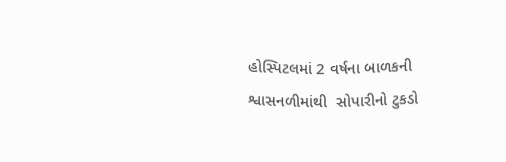હોસ્પિટલમાં 2 વર્ષના બાળકની શ્વાસનળીમાંથી  સોપારીનો ટુકડો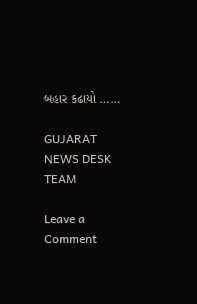બહાર કઢાયો ……

GUJARAT NEWS DESK TEAM

Leave a Comment